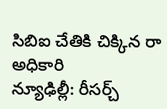సిబిఐ చేతికి చిక్కిన రా అధికారి
న్యూఢిల్లీ: రీసర్చ్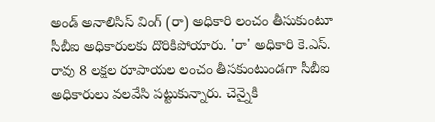అండ్ అనాలిసిస్ వింగ్ (రా) అధికారి లంచం తీసుకుంటూ సీబీఐ అధికారులకు దొరికిపోయారు. 'రా' అధికారి కె.ఎస్. రావు 8 లక్షల రూపాయల లంచం తీసకుంటుండగా సీబీఐ అధికారులు వలవేసి పట్టుకున్నారు. చెన్నైకి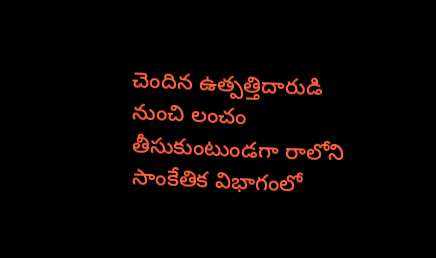చెందిన ఉత్పత్తిదారుడి నుంచి లంచం తీసుకుంటుండగా రాలోని సాంకేతిక విభాగంలో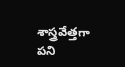శాస్త్రవేత్తగా పని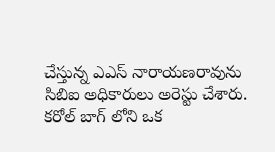చేస్తున్న ఎఎస్ నారాయణరావును సిబిఐ అధికారులు అరెస్టు చేశారు.
కరోల్ బాగ్ లోని ఒక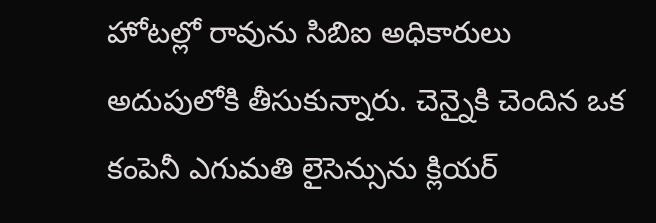హోటల్లో రావును సిబిఐ అధికారులు అదుపులోకి తీసుకున్నారు. చెన్నైకి చెందిన ఒక కంపెనీ ఎగుమతి లైసెన్సును క్లియర్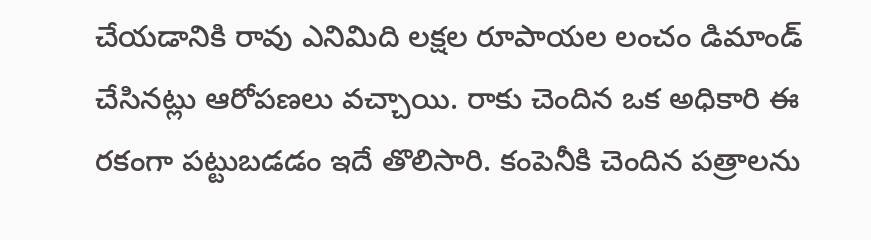చేయడానికి రావు ఎనిమిది లక్షల రూపాయల లంచం డిమాండ్ చేసినట్లు ఆరోపణలు వచ్చాయి. రాకు చెందిన ఒక అధికారి ఈ రకంగా పట్టుబడడం ఇదే తొలిసారి. కంపెనీకి చెందిన పత్రాలను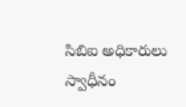సిబిఐ అధికారులు స్వాధీనం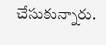చేసుకున్నారు.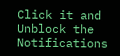Click it and Unblock the Notifications